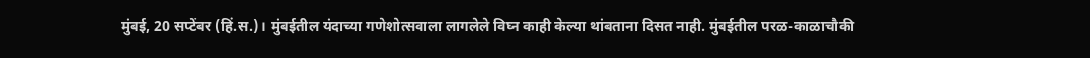मुंबई, 20 सप्टेंबर (हिं.स.)। मुंबईतील यंदाच्या गणेशोत्सवाला लागलेले विघ्न काही केल्या थांबताना दिसत नाही. मुंबईतील परळ-काळाचौकी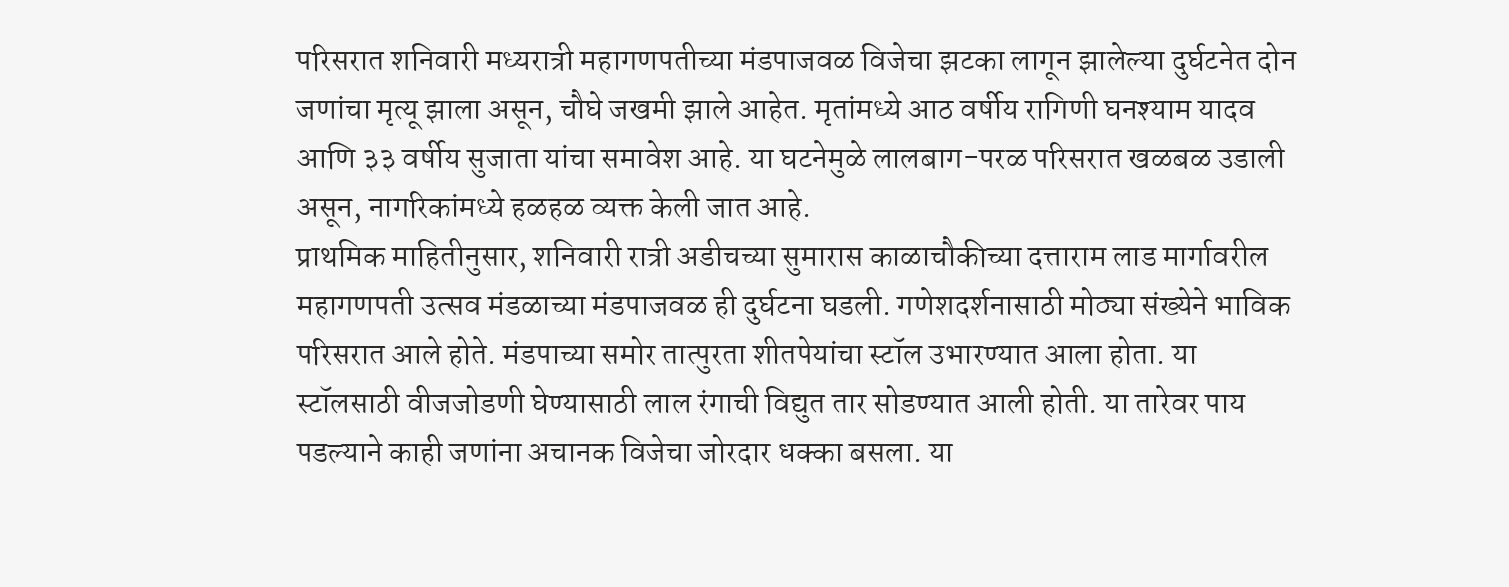परिसरात शनिवारी मध्यरात्री महागणपतीच्या मंडपाजवळ विजेचा झटका लागून झालेल्या दुर्घटनेत दोन जणांचा मृत्यू झाला असून, चौघे जखमी झाले आहेत. मृतांमध्ये आठ वर्षीय रागिणी घनश्याम यादव आणि ३३ वर्षीय सुजाता यांचा समावेश आहे. या घटनेमुळे लालबाग-परळ परिसरात खळबळ उडाली असून, नागरिकांमध्ये हळहळ व्यक्त केली जात आहे.
प्राथमिक माहितीनुसार, शनिवारी रात्री अडीचच्या सुमारास काळाचौकीच्या दत्ताराम लाड मार्गावरील महागणपती उत्सव मंडळाच्या मंडपाजवळ ही दुर्घटना घडली. गणेशदर्शनासाठी मोठ्या संख्येने भाविक परिसरात आले होते. मंडपाच्या समोर तात्पुरता शीतपेयांचा स्टॉल उभारण्यात आला होता. या स्टॉलसाठी वीजजोडणी घेण्यासाठी लाल रंगाची विद्युत तार सोडण्यात आली होती. या तारेवर पाय पडल्याने काही जणांना अचानक विजेचा जोरदार धक्का बसला. या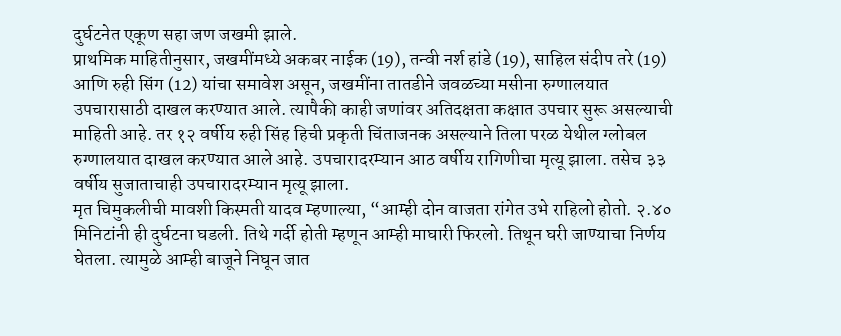दुर्घटनेत एकूण सहा जण जखमी झाले.
प्राथमिक माहितीनुसार, जखमींमध्ये अकबर नाईक (19), तन्वी नर्श हांडे (19), साहिल संदीप तरे (19) आणि रुही सिंग (12) यांचा समावेश असून, जखमींना तातडीने जवळच्या मसीना रुग्णालयात उपचारासाठी दाखल करण्यात आले. त्यापैकी काही जणांवर अतिदक्षता कक्षात उपचार सुरू असल्याची माहिती आहे. तर १२ वर्षीय रुही सिंह हिची प्रकृती चिंताजनक असल्याने तिला परळ येथील ग्लोबल रुग्णालयात दाखल करण्यात आले आहे. उपचारादरम्यान आठ वर्षीय रागिणीचा मृत्यू झाला. तसेच ३३ वर्षीय सुजाताचाही उपचारादरम्यान मृत्यू झाला.
मृत चिमुकलीची मावशी किस्मती यादव म्हणाल्या, “आम्ही दोन वाजता रांगेत उभे राहिलो होतो. २.४० मिनिटांनी ही दुर्घटना घडली. तिथे गर्दी होती म्हणून आम्ही माघारी फिरलो. तिथून घरी जाण्याचा निर्णय घेतला. त्यामुळे आम्ही बाजूने निघून जात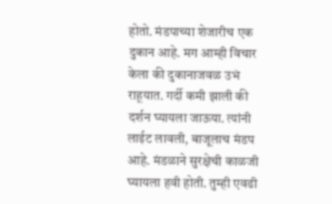होतो. मंडपाच्या शेजारीच एक दुकान आहे. मग आम्ही विचार केला की दुकानाजवळ उभं राहूयात. गर्दी कमी झाली की दर्शन घ्यायला जाऊया. त्यांनी लाईट लावली, बाजूलाच मंडप आहे. मंडळाने सुरक्षेची काळजी घ्यायला हवी होती. तुम्ही एवढी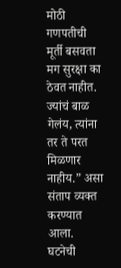मोठी गणपतीची मूर्ती बसवता मग सुरक्षा का ठेवत नाहीत. ज्यांचं बाळ गेलंय, त्यांना तर ते परत मिळणार नाहीय.” असा संताप व्यक्त करण्यात आला.
घटनेची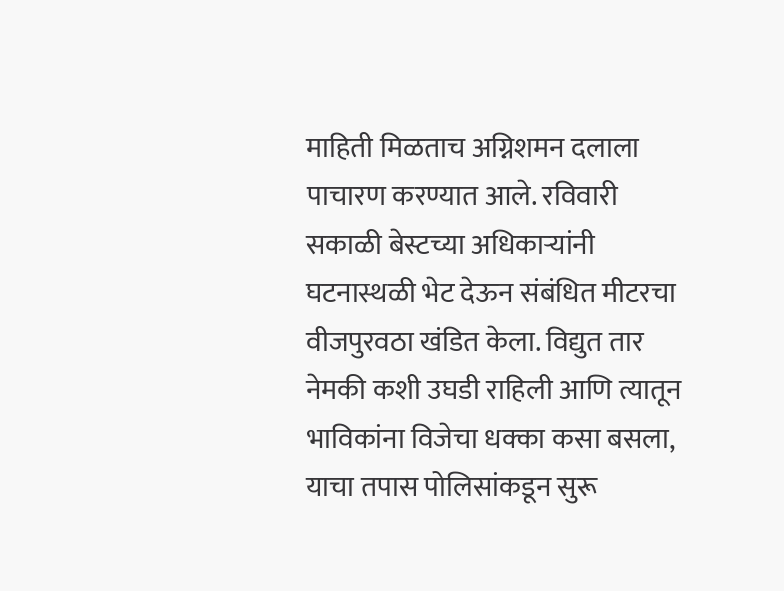माहिती मिळताच अग्निशमन दलाला पाचारण करण्यात आले. रविवारी सकाळी बेस्टच्या अधिकाऱ्यांनी घटनास्थळी भेट देऊन संबंधित मीटरचा वीजपुरवठा खंडित केला. विद्युत तार नेमकी कशी उघडी राहिली आणि त्यातून भाविकांना विजेचा धक्का कसा बसला, याचा तपास पोलिसांकडून सुरू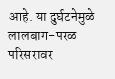आहे. या दुर्घटनेमुळे लालबाग-परळ परिसरावर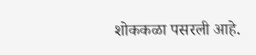शोककळा पसरली आहे.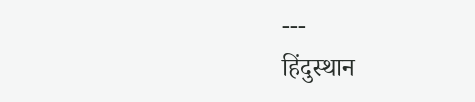---
हिंदुस्थान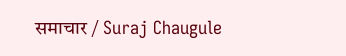समाचार / Suraj Chaugule